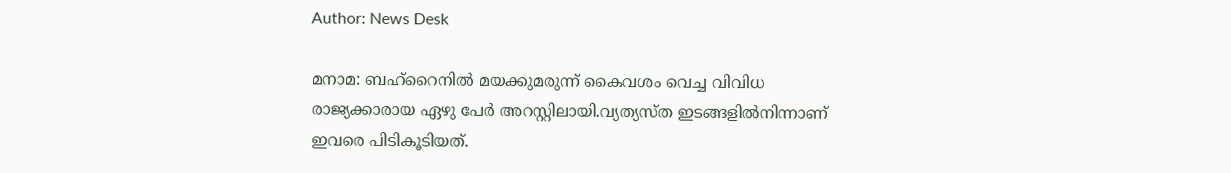Author: News Desk

മനാമ: ബഹ്‌റൈനില്‍ മയക്കുമരുന്ന് കൈവശം വെച്ച വിവിധ രാജ്യക്കാരായ ഏഴു പേര്‍ അറസ്റ്റിലായി.വ്യത്യസ്ത ഇടങ്ങളില്‍നിന്നാണ് ഇവരെ പിടികൂടിയത്.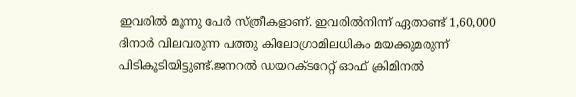ഇവരില്‍ മൂന്നു പേര്‍ സ്ത്രീകളാണ്. ഇവരില്‍നിന്ന് ഏതാണ്ട് 1,60,000 ദിനാര്‍ വിലവരുന്ന പത്തു കിലോഗ്രാമിലധികം മയക്കുമരുന്ന് പിടികൂടിയിട്ടുണ്ട്.ജനറല്‍ ഡയറക്ടറേറ്റ് ഓഫ് ക്രിമിനല്‍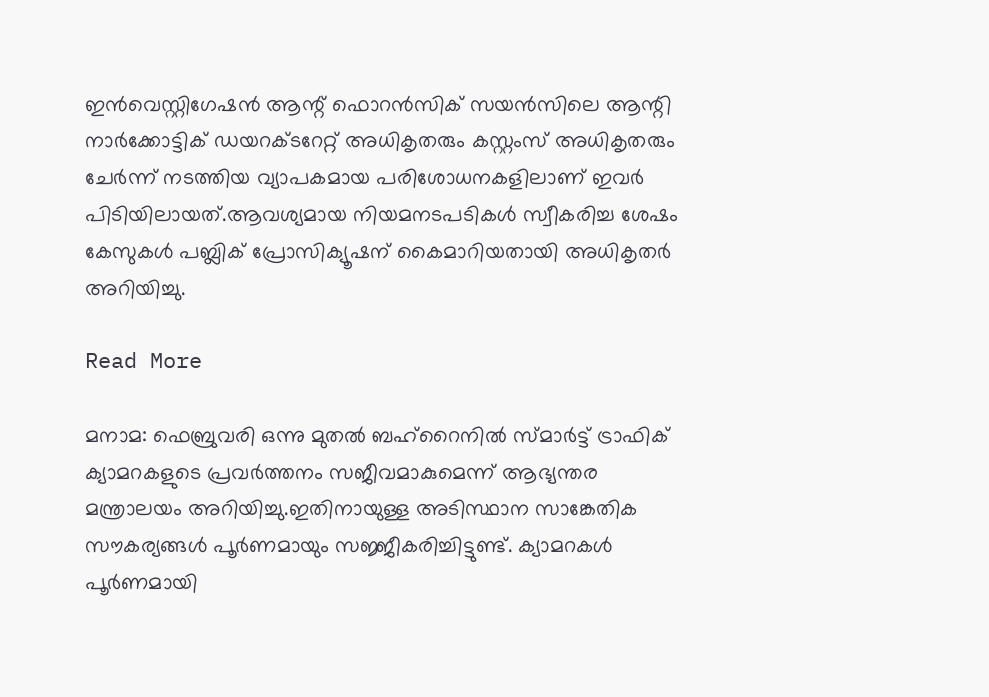ഇന്‍വെസ്റ്റിഗേഷന്‍ ആന്റ് ഫൊറന്‍സിക് സയന്‍സിലെ ആന്റി നാര്‍ക്കോട്ടിക് ഡയറക്ടറേറ്റ് അധികൃതരും കസ്റ്റംസ് അധികൃതരും ചേര്‍ന്ന് നടത്തിയ വ്യാപകമായ പരിശോധനകളിലാണ് ഇവര്‍ പിടിയിലായത്.ആവശ്യമായ നിയമനടപടികള്‍ സ്വീകരിച്ച ശേഷം കേസുകള്‍ പബ്ലിക് പ്രോസിക്യൂഷന് കൈമാറിയതായി അധികൃതര്‍ അറിയിച്ചു.

Read More

മനാമ: ഫെബ്രുവരി ഒന്നു മുതല്‍ ബഹ്റൈനില്‍ സ്മാര്‍ട്ട് ട്രാഫിക് ക്യാമറകളുടെ പ്രവര്‍ത്തനം സജീവമാകുമെന്ന് ആഭ്യന്തര മന്ത്രാലയം അറിയിച്ചു.ഇതിനായുള്ള അടിസ്ഥാന സാങ്കേതിക സൗകര്യങ്ങള്‍ പൂര്‍ണമായും സജ്ജീകരിച്ചിട്ടുണ്ട്. ക്യാമറകള്‍ പൂര്‍ണമായി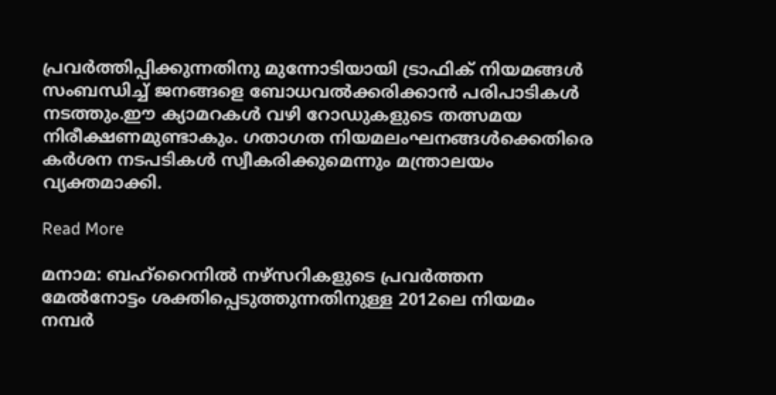പ്രവര്‍ത്തിപ്പിക്കുന്നതിനു മുന്നോടിയായി ട്രാഫിക് നിയമങ്ങള്‍ സംബന്ധിച്ച് ജനങ്ങളെ ബോധവല്‍ക്കരിക്കാന്‍ പരിപാടികള്‍ നടത്തും.ഈ ക്യാമറകള്‍ വഴി റോഡുകളുടെ തത്സമയ നിരീക്ഷണമുണ്ടാകും. ഗതാഗത നിയമലംഘനങ്ങള്‍ക്കെതിരെ കര്‍ശന നടപടികള്‍ സ്വീകരിക്കുമെന്നും മന്ത്രാലയം വ്യക്തമാക്കി.

Read More

മനാമ: ബഹ്റൈനില്‍ നഴ്സറികളുടെ പ്രവര്‍ത്തന മേല്‍നോട്ടം ശക്തിപ്പെടുത്തുന്നതിനുള്ള 2012ലെ നിയമം നമ്പര്‍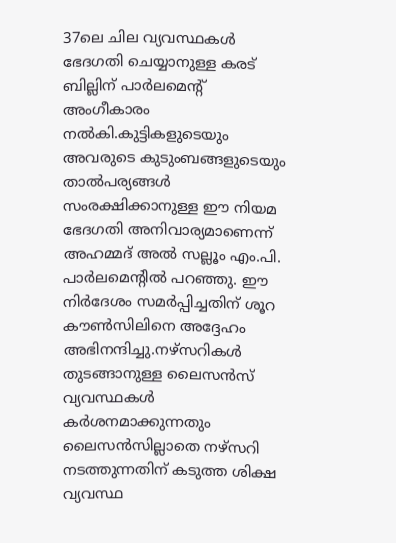37ലെ ചില വ്യവസ്ഥകള്‍ ഭേദഗതി ചെയ്യാനുള്ള കരട് ബില്ലിന് പാര്‍ലമെന്റ് അംഗീകാരം നല്‍കി.കുട്ടികളുടെയും അവരുടെ കുടുംബങ്ങളുടെയും താല്‍പര്യങ്ങള്‍ സംരക്ഷിക്കാനുള്ള ഈ നിയമ ഭേദഗതി അനിവാര്യമാണെന്ന് അഹമ്മദ് അല്‍ സല്ലൂം എം.പി. പാര്‍ലമെന്റില്‍ പറഞ്ഞു. ഈ നിര്‍ദേശം സമര്‍പ്പിച്ചതിന് ശൂറ കൗണ്‍സിലിനെ അദ്ദേഹം അഭിനന്ദിച്ചു.നഴ്സറികള്‍ തുടങ്ങാനുള്ള ലൈസന്‍സ് വ്യവസ്ഥകള്‍ കര്‍ശനമാക്കുന്നതും ലൈസന്‍സില്ലാതെ നഴ്സറി നടത്തുന്നതിന് കടുത്ത ശിക്ഷ വ്യവസ്ഥ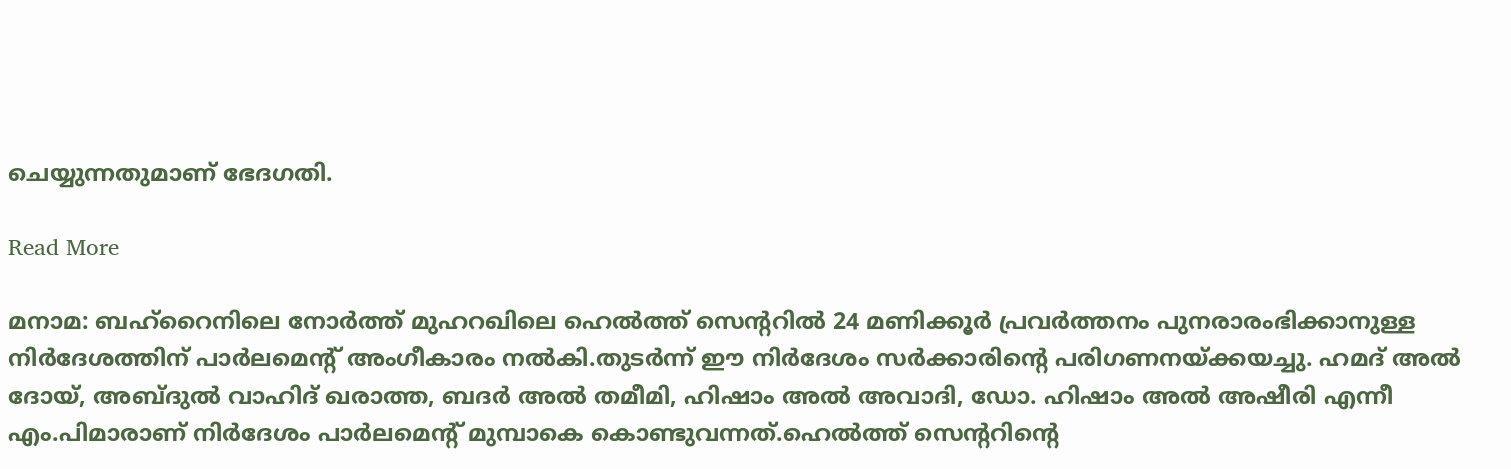ചെയ്യുന്നതുമാണ് ഭേദഗതി.

Read More

മനാമ: ബഹ്റൈനിലെ നോര്‍ത്ത് മുഹറഖിലെ ഹെല്‍ത്ത് സെന്ററില്‍ 24 മണിക്കൂര്‍ പ്രവര്‍ത്തനം പുനരാരംഭിക്കാനുള്ള നിര്‍ദേശത്തിന് പാര്‍ലമെന്റ് അംഗീകാരം നല്‍കി.തുടര്‍ന്ന് ഈ നിര്‍ദേശം സര്‍ക്കാരിന്റെ പരിഗണനയ്ക്കയച്ചു. ഹമദ് അല്‍ ദോയ്, അബ്ദുല്‍ വാഹിദ് ഖരാത്ത, ബദര്‍ അല്‍ തമീമി, ഹിഷാം അല്‍ അവാദി, ഡോ. ഹിഷാം അല്‍ അഷീരി എന്നീ എം.പിമാരാണ് നിര്‍ദേശം പാര്‍ലമെന്റ് മുമ്പാകെ കൊണ്ടുവന്നത്.ഹെല്‍ത്ത് സെന്ററിന്റെ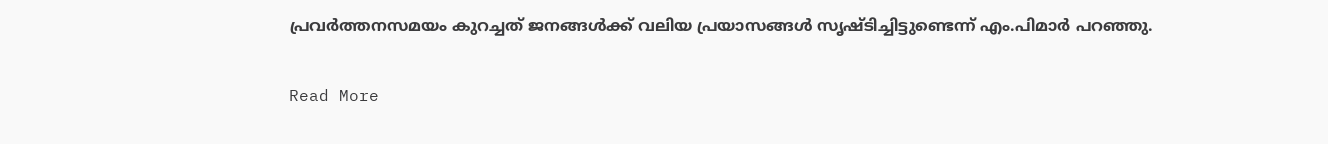പ്രവര്‍ത്തനസമയം കുറച്ചത് ജനങ്ങള്‍ക്ക് വലിയ പ്രയാസങ്ങള്‍ സൃഷ്ടിച്ചിട്ടുണ്ടെന്ന് എം.പിമാര്‍ പറഞ്ഞു.

Read More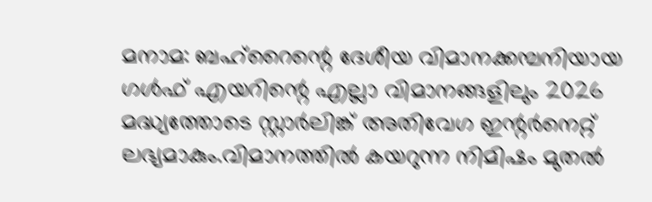മനാമ: ബഹ്റൈന്റെ ദേശീയ വിമാനക്കമ്പനിയായ ഗള്‍ഫ് എയറിന്റെ എല്ലാ വിമാനങ്ങളിലും 2026 മദ്ധ്യത്തോടെ സ്റ്റാര്‍ലിങ്ക് അതിവേഗ ഇന്റര്‍നെറ്റ് ലഭ്യമാകും.വിമാനത്തില്‍ കയറുന്ന നിമിഷം മുതല്‍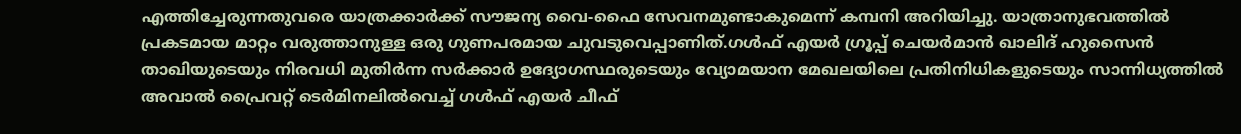എത്തിച്ചേരുന്നതുവരെ യാത്രക്കാര്‍ക്ക് സൗജന്യ വൈ-ഫൈ സേവനമുണ്ടാകുമെന്ന് കമ്പനി അറിയിച്ചു. യാത്രാനുഭവത്തില്‍ പ്രകടമായ മാറ്റം വരുത്താനുള്ള ഒരു ഗുണപരമായ ചുവടുവെപ്പാണിത്.ഗള്‍ഫ് എയര്‍ ഗ്രൂപ്പ് ചെയര്‍മാന്‍ ഖാലിദ് ഹുസൈന്‍ താഖിയുടെയും നിരവധി മുതിര്‍ന്ന സര്‍ക്കാര്‍ ഉദ്യോഗസ്ഥരുടെയും വ്യോമയാന മേഖലയിലെ പ്രതിനിധികളുടെയും സാന്നിധ്യത്തില്‍ അവാല്‍ പ്രൈവറ്റ് ടെര്‍മിനലില്‍വെച്ച് ഗള്‍ഫ് എയര്‍ ചീഫ്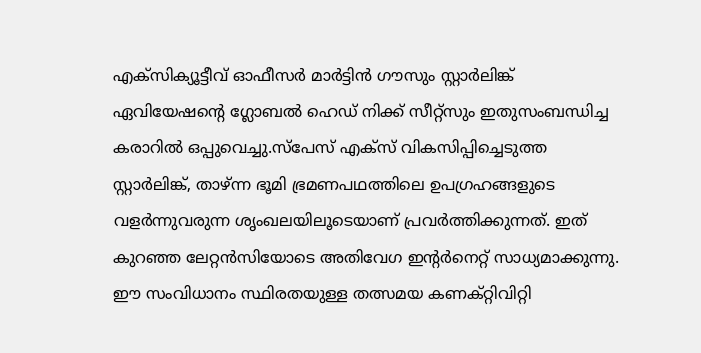എക്‌സിക്യൂട്ടീവ് ഓഫീസര്‍ മാര്‍ട്ടിന്‍ ഗൗസും സ്റ്റാര്‍ലിങ്ക് ഏവിയേഷന്റെ ഗ്ലോബല്‍ ഹെഡ് നിക്ക് സീറ്റ്‌സും ഇതുസംബന്ധിച്ച കരാറില്‍ ഒപ്പുവെച്ചു.സ്പേസ് എക്സ് വികസിപ്പിച്ചെടുത്ത സ്റ്റാര്‍ലിങ്ക്, താഴ്ന്ന ഭൂമി ഭ്രമണപഥത്തിലെ ഉപഗ്രഹങ്ങളുടെ വളര്‍ന്നുവരുന്ന ശൃംഖലയിലൂടെയാണ് പ്രവര്‍ത്തിക്കുന്നത്. ഇത് കുറഞ്ഞ ലേറ്റന്‍സിയോടെ അതിവേഗ ഇന്റര്‍നെറ്റ് സാധ്യമാക്കുന്നു. ഈ സംവിധാനം സ്ഥിരതയുള്ള തത്സമയ കണക്റ്റിവിറ്റി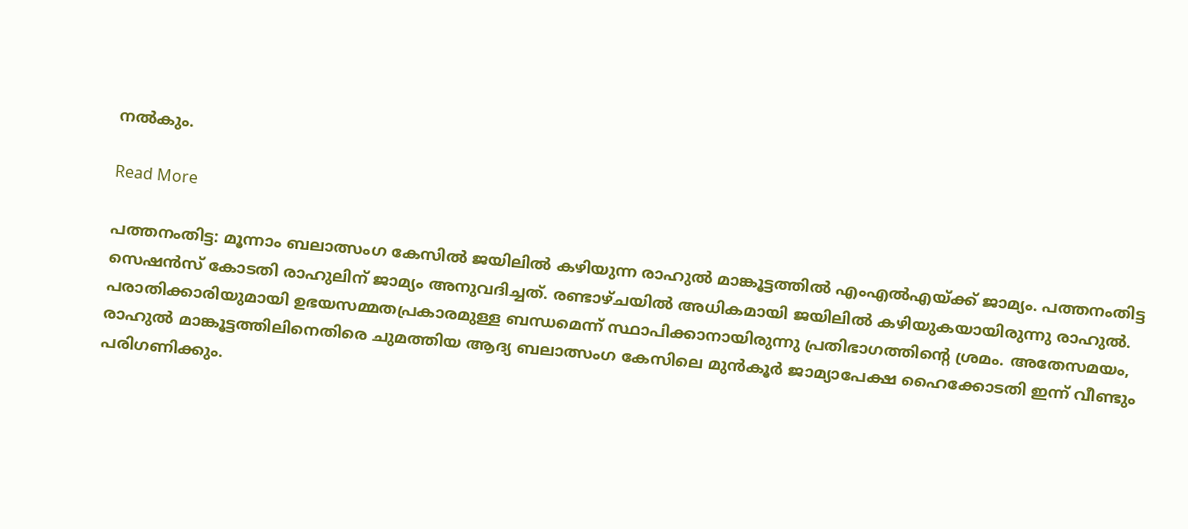നല്‍കും.

Read More

പത്തനംതിട്ട: മൂന്നാം ബലാത്സംഗ കേസിൽ ജയിലിൽ കഴിയുന്ന രാഹുൽ മാങ്കൂട്ടത്തിൽ എംഎൽഎയ്ക്ക് ജാമ്യം. പത്തനംതിട്ട സെഷൻസ് കോടതി രാഹുലിന് ജാമ്യം അനുവദിച്ചത്. രണ്ടാഴ്ചയിൽ അധികമായി ജയിലിൽ കഴിയുകയായിരുന്നു രാഹുല്‍. പരാതിക്കാരിയുമായി ഉഭയസമ്മതപ്രകാരമുള്ള ബന്ധമെന്ന് സ്ഥാപിക്കാനായിരുന്നു പ്രതിഭാഗത്തിന്റെ ശ്രമം. അതേസമയം, രാഹുല്‍ മാങ്കൂട്ടത്തിലിനെതിരെ ചുമത്തിയ ആദ്യ ബലാത്സംഗ കേസിലെ മുന്‍കൂര്‍ ജാമ്യാപേക്ഷ ഹൈക്കോടതി ഇന്ന് വീണ്ടും പരിഗണിക്കും.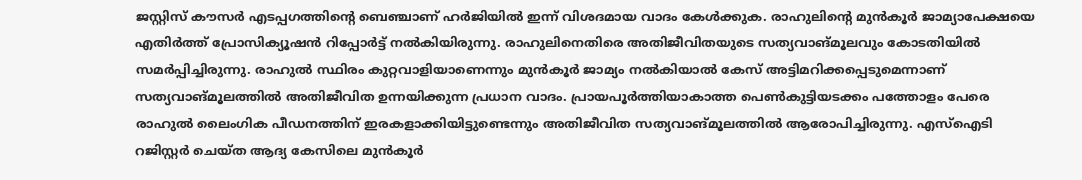ജസ്റ്റിസ് കൗസര്‍ എടപ്പഗത്തിന്‍റെ ബെഞ്ചാണ് ഹര്‍ജിയില്‍ ഇന്ന് വിശദമായ വാദം കേള്‍ക്കുക. രാഹുലിന്‍റെ മുന്‍കൂര്‍ ജാമ്യാപേക്ഷയെ എതിര്‍ത്ത് പ്രോസിക്യൂഷന്‍ റിപ്പോര്‍ട്ട് നല്‍കിയിരുന്നു. രാഹുലിനെതിരെ അതിജീവിതയുടെ സത്യവാങ്മൂലവും കോടതിയില്‍ സമര്‍പ്പിച്ചിരുന്നു. രാഹുല്‍ സ്ഥിരം കുറ്റവാളിയാണെന്നും മുന്‍കൂര്‍ ജാമ്യം നല്‍കിയാല്‍ കേസ് അട്ടിമറിക്കപ്പെടുമെന്നാണ് സത്യവാങ്മൂലത്തില്‍ അതിജീവിത ഉന്നയിക്കുന്ന പ്രധാന വാദം. പ്രായപൂര്‍ത്തിയാകാത്ത പെണ്‍കുട്ടിയടക്കം പത്തോളം പേരെ രാഹുല്‍ ലൈംഗിക പീഡനത്തിന് ഇരകളാക്കിയിട്ടുണ്ടെന്നും അതിജീവിത സത്യവാങ്മൂലത്തില്‍ ആരോപിച്ചിരുന്നു. എസ്ഐടി റജിസ്റ്റര്‍ ചെയ്ത ആദ്യ കേസിലെ മുന്‍കൂര്‍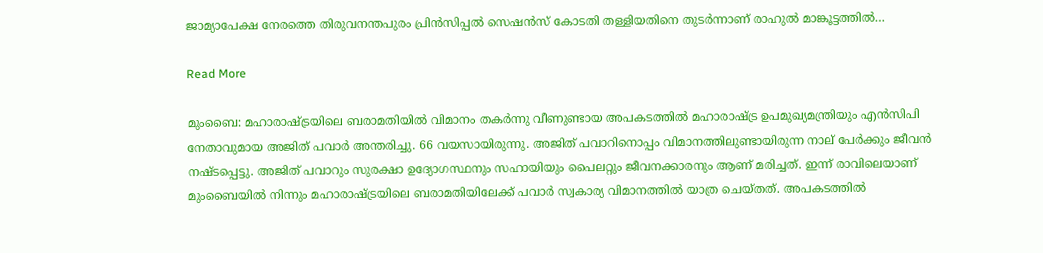ജാമ്യാപേക്ഷ നേരത്തെ തിരുവനന്തപുരം പ്രിന്‍സിപ്പല്‍ സെഷന്‍സ് കോടതി തള്ളിയതിനെ തുടര്‍ന്നാണ് രാഹുല്‍ മാങ്കൂട്ടത്തില്‍…

Read More

മുംബൈ: മഹാരാഷ്ട്രയിലെ ബരാമതിയിൽ വിമാനം തകർന്നു വീണുണ്ടായ അപകടത്തിൽ മഹാരാഷ്ട്ര ഉപമുഖ്യമന്ത്രിയും എൻസിപി നേതാവുമായ അജിത് പവാർ അന്തരിച്ചു. 66 വയസായിരുന്നു. അജിത് പവാറിനൊപ്പം വിമാനത്തിലുണ്ടായിരുന്ന നാല് പേർക്കും ജീവൻ നഷ്ടപ്പെട്ടു. അജിത് പവാറും സുരക്ഷാ ഉദ്യോഗസ്ഥനും സഹായിയും പൈലറ്റും ജീവനക്കാരനും ആണ് മരിച്ചത്. ഇന്ന് രാവിലെയാണ് മുംബൈയിൽ നിന്നും മഹാരാഷ്ട്രയിലെ ബരാമതിയിലേക്ക് പവാർ സ്വകാര്യ വിമാനത്തിൽ യാത്ര ചെയ്തത്. അപകടത്തിൽ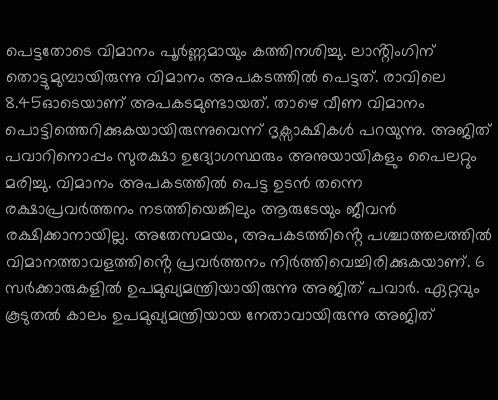പെട്ടതോടെ വിമാനം പൂർണ്ണമായും കത്തിനശിച്ചു. ലാൻ്റിംഗിന് തൊട്ടുമുമ്പായിരുന്നു വിമാനം അപകടത്തിൽ പെട്ടത്. രാവിലെ 8.45ഓടെയാണ് അപകടമുണ്ടായത്. താഴെ വീണ വിമാനം പൊട്ടിത്തെറിക്കുകയായിരുന്നുവെന്ന് ദൃക്സാക്ഷികൾ പറയുന്നു. അജിത് പവാറിനൊപ്പം സുരക്ഷാ ഉദ്യോഗസ്ഥരും അനുയായികളും പൈലറ്റും മരിച്ചു. വിമാനം അപകടത്തിൽ പെട്ട ഉടൻ തന്നെ രക്ഷാപ്രവർത്തനം നടത്തിയെങ്കിലും ആരുടേയും ജീവൻ രക്ഷിക്കാനായില്ല. അതേസമയം, അപകടത്തിൻ്റെ പശ്ചാത്തലത്തിൽ വിമാനത്താവളത്തിൻ്റെ പ്രവർത്തനം നിർത്തിവെച്ചിരിക്കുകയാണ്. 6 സർക്കാരുകളിൽ ഉപമുഖ്യമന്ത്രിയായിരുന്നു അജിത് പവാ‍ർ. ഏറ്റവും കൂടുതൽ കാലം ഉപമുഖ്യമന്ത്രിയായ നേതാവായിരുന്നു അജിത്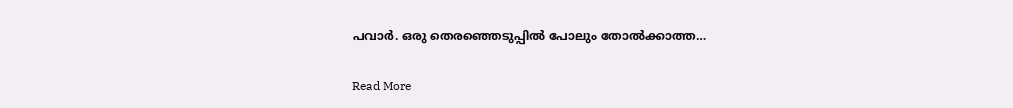പവാർ. ഒരു തെരഞ്ഞെടുപ്പിൽ പോലും തോൽക്കാത്ത…

Read More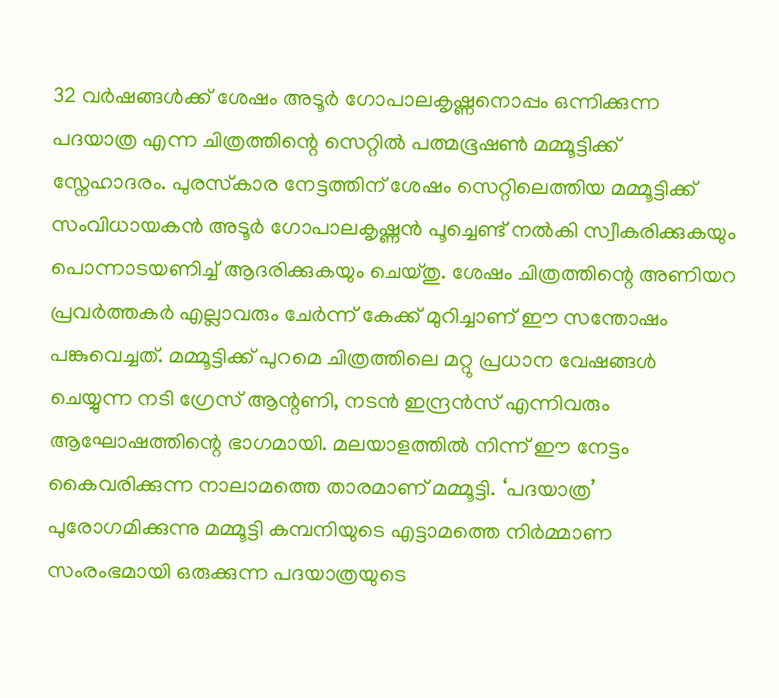32 വർഷങ്ങൾക്ക് ശേഷം അടൂർ ഗോപാലകൃഷ്ണനൊപ്പം ഒന്നിക്കുന്ന പദയാത്ര എന്ന ചിത്രത്തിന്റെ സെറ്റിൽ പത്മഭൂഷൺ മമ്മൂട്ടിക്ക് സ്നേഹാദരം. പുരസ്‌കാര നേട്ടത്തിന് ശേഷം സെറ്റിലെത്തിയ മമ്മൂട്ടിക്ക് സംവിധായകൻ അടൂർ ഗോപാലകൃഷ്ണൻ പൂച്ചെണ്ട് നൽകി സ്വീകരിക്കുകയും പൊന്നാടയണിച്ച് ആദരിക്കുകയും ചെയ്തു. ശേഷം ചിത്രത്തിന്റെ അണിയറ പ്രവർത്തകർ എല്ലാവരും ചേർന്ന് കേക്ക് മുറിച്ചാണ് ഈ സന്തോഷം പങ്കുവെച്ചത്. മമ്മൂട്ടിക്ക് പുറമെ ചിത്രത്തിലെ മറ്റു പ്രധാന വേഷങ്ങൾ ചെയ്യുന്ന നടി ഗ്രേസ് ആന്റണി, നടൻ ഇന്ദ്രൻസ് എന്നിവരും ആഘോഷത്തിന്റെ ഭാഗമായി. മലയാളത്തിൽ നിന്ന് ഈ നേട്ടം കൈവരിക്കുന്ന നാലാമത്തെ താരമാണ് മമ്മൂട്ടി. ‘പദയാത്ര’ പുരോഗമിക്കുന്നു മമ്മൂട്ടി കമ്പനിയുടെ എട്ടാമത്തെ നിർമ്മാണ സംരംഭമായി ഒരുക്കുന്ന പദയാത്രയുടെ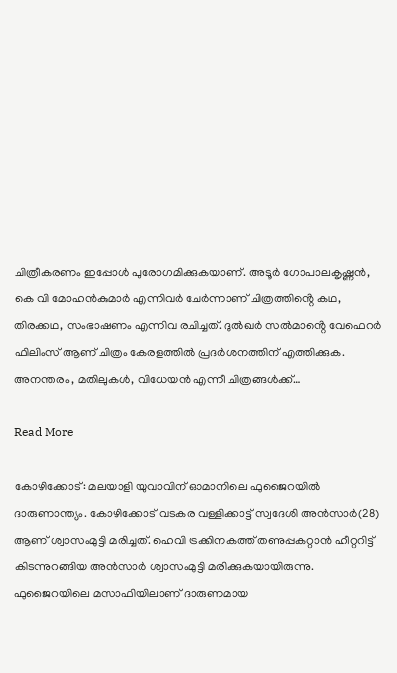ചിത്രീകരണം ഇപ്പോൾ പുരോഗമിക്കുകയാണ്. അടൂർ ഗോപാലകൃഷ്ണൻ, കെ വി മോഹൻകുമാർ എന്നിവർ ചേർന്നാണ് ചിത്രത്തിൻ്റെ കഥ, തിരക്കഥ, സംഭാഷണം എന്നിവ രചിച്ചത്. ദുൽഖർ സൽമാൻ്റെ വേഫെറർ ഫിലിംസ് ആണ് ചിത്രം കേരളത്തിൽ പ്രദർശനത്തിന് എത്തിക്കുക. അനന്തരം, മതിലുകൾ, വിധേയൻ എന്നീ ചിത്രങ്ങൾക്ക്…

Read More

കോഴിക്കോട്: മലയാളി യുവാവിന് ഓമാനിലെ ഫുജൈറയില്‍ ദാരുണാന്ത്യം. കോഴിക്കോട് വടകര വള്ളിക്കാട്ട് സ്വദേശി അന്‍സാര്‍(28) ആണ് ശ്വാസംമുട്ടി മരിച്ചത്. ഹെവി ട്രക്കിനകത്ത് തണുപ്പകറ്റാന്‍ ഹീറ്ററിട്ട് കിടന്നുറങ്ങിയ അന്‍സാര്‍ ശ്വാസംമുട്ടി മരിക്കുകയായിരുന്നു. ഫുജൈറയിലെ മസാഫിയിലാണ് ദാരുണമായ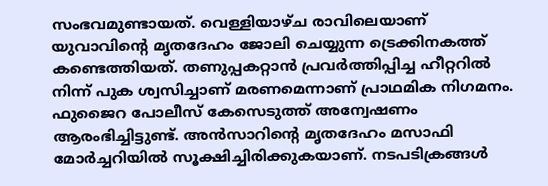സംഭവമുണ്ടായത്. വെള്ളിയാഴ്ച രാവിലെയാണ് യുവാവിന്റെ മൃതദേഹം ജോലി ചെയ്യുന്ന ട്രെക്കിനകത്ത് കണ്ടെത്തിയത്. തണുപ്പകറ്റാന്‍ പ്രവര്‍ത്തിപ്പിച്ച ഹീറ്ററില്‍ നിന്ന് പുക ശ്വസിച്ചാണ് മരണമെന്നാണ് പ്രാഥമിക നിഗമനം. ഫുജൈറ പോലീസ് കേസെടുത്ത് അന്വേഷണം ആരംഭിച്ചിട്ടുണ്ട്. അന്‍സാറിന്റെ മൃതദേഹം മസാഫി മോര്‍ച്ചറിയില്‍ സൂക്ഷിച്ചിരിക്കുകയാണ്. നടപടിക്രങ്ങള്‍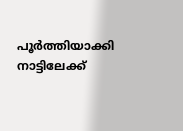പൂര്‍ത്തിയാക്കി നാട്ടിലേക്ക്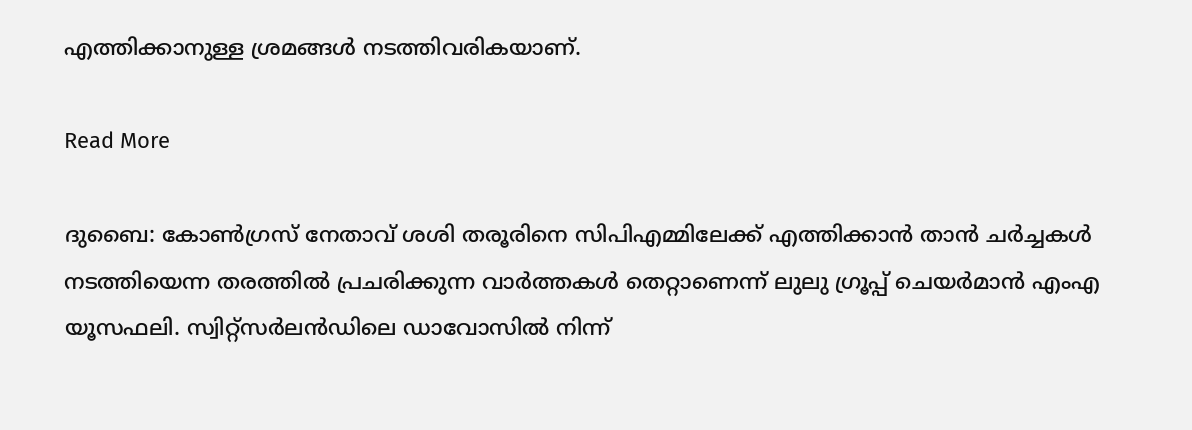എത്തിക്കാനുള്ള ശ്രമങ്ങള്‍ നടത്തിവരികയാണ്.

Read More

ദുബൈ: കോണ്‍ഗ്രസ് നേതാവ് ശശി തരൂരിനെ സിപിഎമ്മിലേക്ക് എത്തിക്കാന്‍ താന്‍ ചര്‍ച്ചകള്‍ നടത്തിയെന്ന തരത്തില്‍ പ്രചരിക്കുന്ന വാര്‍ത്തകള്‍ തെറ്റാണെന്ന് ലുലു ഗ്രൂപ്പ് ചെയര്‍മാന്‍ എംഎ യൂസഫലി. സ്വിറ്റ്സര്‍ലന്‍ഡിലെ ഡാവോസില്‍ നിന്ന്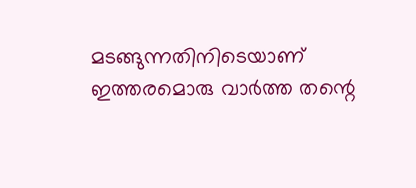മടങ്ങുന്നതിനിടെയാണ് ഇത്തരമൊരു വാര്‍ത്ത തന്റെ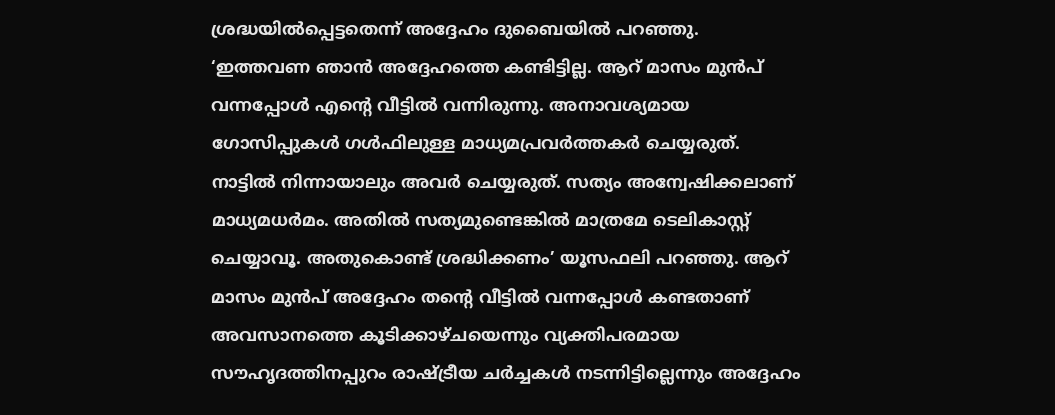ശ്രദ്ധയില്‍പ്പെട്ടതെന്ന് അദ്ദേഹം ദുബൈയില്‍ പറഞ്ഞു. ‘ഇത്തവണ ഞാന്‍ അദ്ദേഹത്തെ കണ്ടിട്ടില്ല. ആറ് മാസം മുന്‍പ് വന്നപ്പോള്‍ എന്റെ വീട്ടില്‍ വന്നിരുന്നു. അനാവശ്യമായ ഗോസിപ്പുകള്‍ ഗള്‍ഫിലുള്ള മാധ്യമപ്രവര്‍ത്തകര്‍ ചെയ്യരുത്. നാട്ടില്‍ നിന്നായാലും അവര്‍ ചെയ്യരുത്. സത്യം അന്വേഷിക്കലാണ് മാധ്യമധര്‍മം. അതില്‍ സത്യമുണ്ടെങ്കില്‍ മാത്രമേ ടെലികാസ്റ്റ് ചെയ്യാവൂ. അതുകൊണ്ട് ശ്രദ്ധിക്കണം’ യൂസഫലി പറഞ്ഞു. ആറ് മാസം മുന്‍പ് അദ്ദേഹം തന്റെ വീട്ടില്‍ വന്നപ്പോള്‍ കണ്ടതാണ് അവസാനത്തെ കൂടിക്കാഴ്ചയെന്നും വ്യക്തിപരമായ സൗഹൃദത്തിനപ്പുറം രാഷ്ട്രീയ ചര്‍ച്ചകള്‍ നടന്നിട്ടില്ലെന്നും അദ്ദേഹം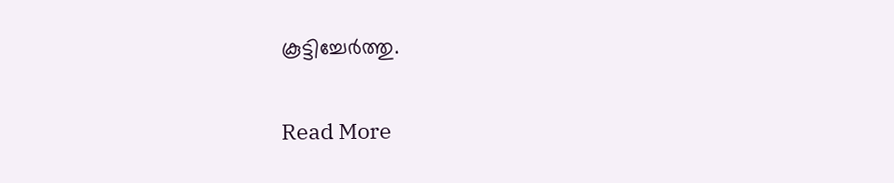കൂട്ടിച്ചേര്‍ത്തു.

Read More